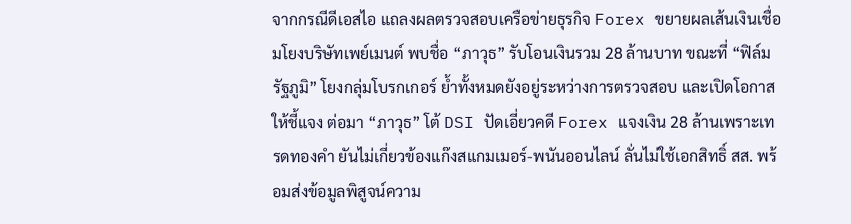จากกรณีดีเอสไอ แถลงผลตรวจสอบเครือข่ายธุรกิจ Forex ขยายผลเส้นเงินเชื่อมโยงบริษัทเพย์เมนต์ พบชื่อ “ภาวุธ” รับโอนเงินรวม 28 ล้านบาท ขณะที่ “ฟิล์ม รัฐภูมิ” โยงกลุ่มโบรกเกอร์ ย้ำทั้งหมดยังอยู่ระหว่างการตรวจสอบ และเปิดโอกาสให้ชี้แจง ต่อมา “ภาวุธ” โต้ DSI ปัดเอี่ยวคดี Forex แจงเงิน 28 ล้านเพราะเทรดทองคำ ยันไม่เกี่ยวข้องแก๊งสแกมเมอร์-พนันออนไลน์ ลั่นไม่ใช้เอกสิทธิ์ สส. พร้อมส่งข้อมูลพิสูจน์ความ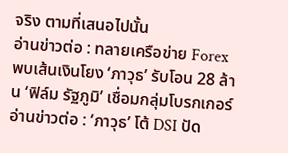จริง ตามที่เสนอไปนั้น
อ่านข่าวต่อ : ทลายเครือข่าย Forex พบเส้นเงินโยง ‘ภาวุธ’ รับโอน 28 ล้าน ‘ฟิล์ม รัฐภูมิ’ เชื่อมกลุ่มโบรกเกอร์
อ่านข่าวต่อ : ‘ภาวุธ’ โต้ DSI ปัด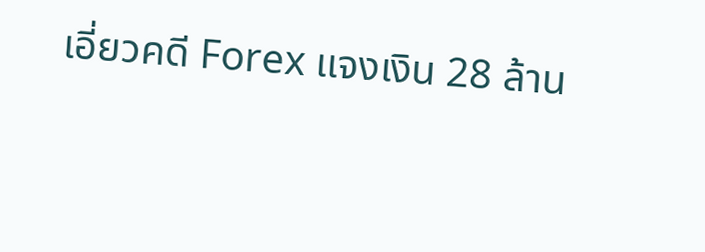เอี่ยวคดี Forex แจงเงิน 28 ล้าน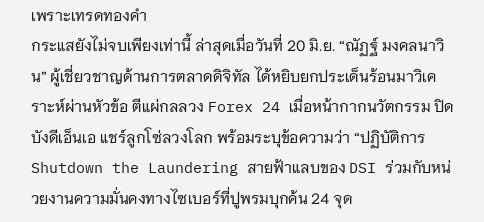เพราะเทรดทองคำ
กระแสยังไม่จบเพียงเท่านี้ ล่าสุดเมื่อวันที่ 20 มิ.ย. “ณัฏฐ์ มงคลนาวิน” ผู้เชี่ยวชาญด้านการตลาดดิจิทัล ได้หยิบยกประเด็นร้อนมาวิเคราะห์ผ่านหัวข้อ ตีแผ่กลลวง Forex 24 เมื่อหน้ากากนวัตกรรม ปิดบังดีเอ็นเอ แชร์ลูกโซ่ลวงโลก พร้อมระบุข้อความว่า “ปฏิบัติการ Shutdown the Laundering สายฟ้าแลบของ DSI ร่วมกับหน่วยงานความมั่นคงทางไซเบอร์ที่ปูพรมบุกค้น 24 จุด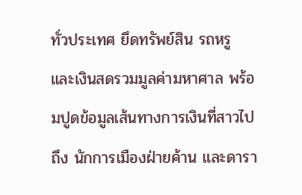ทั่วประเทศ ยึดทรัพย์สิน รถหรู และเงินสดรวมมูลค่ามหาศาล พร้อมปูดข้อมูลเส้นทางการเงินที่สาวไปถึง นักการเมืองฝ่ายค้าน และดารา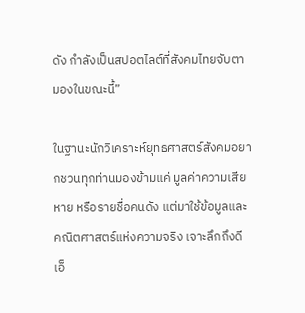ดัง กำลังเป็นสปอตไลต์ที่สังคมไทยจับตามองในขณะนี้”

ในฐานะนักวิเคราะห์ยุทธศาสตร์สังคมอยากชวนทุกท่านมองข้ามแค่ มูลค่าความเสียหาย หรือรายชื่อคนดัง แต่มาใช้ข้อมูลและคณิตศาสตร์แห่งความจริง เจาะลึกถึงดีเอ็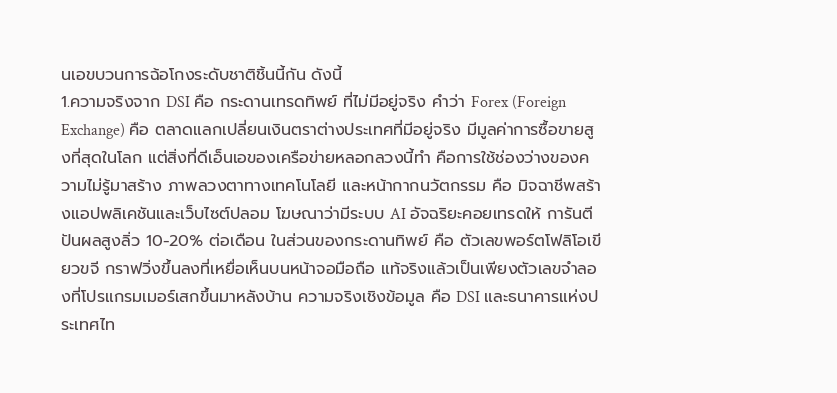นเอขบวนการฉ้อโกงระดับชาติชิ้นนี้กัน ดังนี้
1.ความจริงจาก DSI คือ กระดานเทรดทิพย์ ที่ไม่มีอยู่จริง คำว่า Forex (Foreign Exchange) คือ ตลาดแลกเปลี่ยนเงินตราต่างประเทศที่มีอยู่จริง มีมูลค่าการซื้อขายสูงที่สุดในโลก แต่สิ่งที่ดีเอ็นเอของเครือข่ายหลอกลวงนี้ทำ คือการใช้ช่องว่างของความไม่รู้มาสร้าง ภาพลวงตาทางเทคโนโลยี และหน้ากากนวัตกรรม คือ มิจฉาชีพสร้างแอปพลิเคชันและเว็บไซต์ปลอม โฆษณาว่ามีระบบ AI อัจฉริยะคอยเทรดให้ การันตีปันผลสูงลิ่ว 10-20% ต่อเดือน ในส่วนของกระดานทิพย์ คือ ตัวเลขพอร์ตโฟลิโอเขียวขจี กราฟวิ่งขึ้นลงที่เหยื่อเห็นบนหน้าจอมือถือ แท้จริงแล้วเป็นเพียงตัวเลขจำลองที่โปรแกรมเมอร์เสกขึ้นมาหลังบ้าน ความจริงเชิงข้อมูล คือ DSI และธนาคารแห่งประเทศไท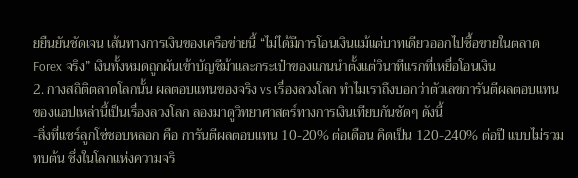ยยืนยันชัดเจน เส้นทางการเงินของเครือข่ายนี้ “ไม่ได้มีการโอนเงินแม้แต่บาทเดียวออกไปซื้อขายในตลาด Forex จริง” เงินทั้งหมดถูกผันเข้าบัญชีม้าและกระเป๋าของแกนนำตั้งแต่วินาทีแรกที่เหยื่อโอนเงิน
2. กางสถิติตลาดโลกนั้น ผลตอบแทนของจริง vs เรื่องลวงโลก ทำไมเราถึงบอกว่าตัวเลขการันตีผลตอบแทนของแอปเหล่านี้เป็นเรื่องลวงโลก ลองมาดูวิทยาศาสตร์ทางการเงินเทียบกันชัดๆ ดังนี้
-สิ่งที่แชร์ลูกโซ่ชอบหลอก คือ การันตีผลตอบแทน 10-20% ต่อเดือน คิดเป็น 120-240% ต่อปี แบบไม่รวมทบต้น ซึ่งในโลกแห่งความจริ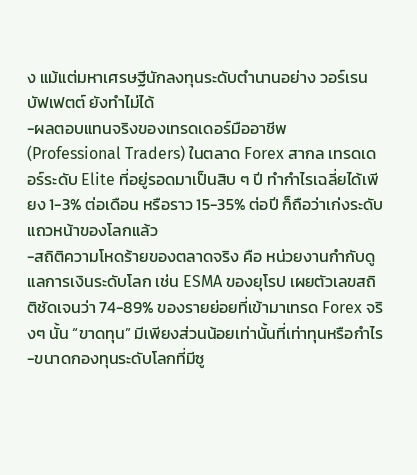ง แม้แต่มหาเศรษฐีนักลงทุนระดับตำนานอย่าง วอร์เรน บัฟเฟตต์ ยังทำไม่ได้
-ผลตอบแทนจริงของเทรดเดอร์มืออาชีพ (Professional Traders) ในตลาด Forex สากล เทรดเดอร์ระดับ Elite ที่อยู่รอดมาเป็นสิบ ๆ ปี ทำกำไรเฉลี่ยได้เพียง 1-3% ต่อเดือน หรือราว 15-35% ต่อปี ก็ถือว่าเก่งระดับแถวหน้าของโลกแล้ว
-สถิติความโหดร้ายของตลาดจริง คือ หน่วยงานกำกับดูแลการเงินระดับโลก เช่น ESMA ของยุโรป เผยตัวเลขสถิติชัดเจนว่า 74-89% ของรายย่อยที่เข้ามาเทรด Forex จริงๆ นั้น “ขาดทุน” มีเพียงส่วนน้อยเท่านั้นที่เท่าทุนหรือกำไร
-ขนาดกองทุนระดับโลกที่มีซู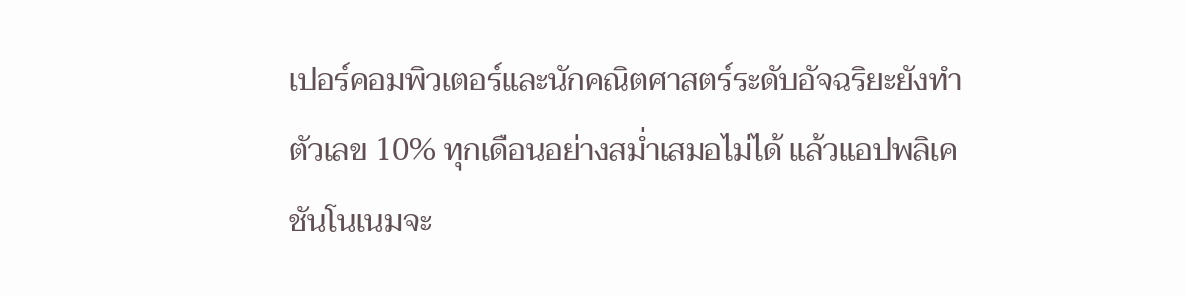เปอร์คอมพิวเตอร์และนักคณิตศาสตร์ระดับอัจฉริยะยังทำตัวเลข 10% ทุกเดือนอย่างสม่ำเสมอไม่ได้ แล้วแอปพลิเคชันโนเนมจะ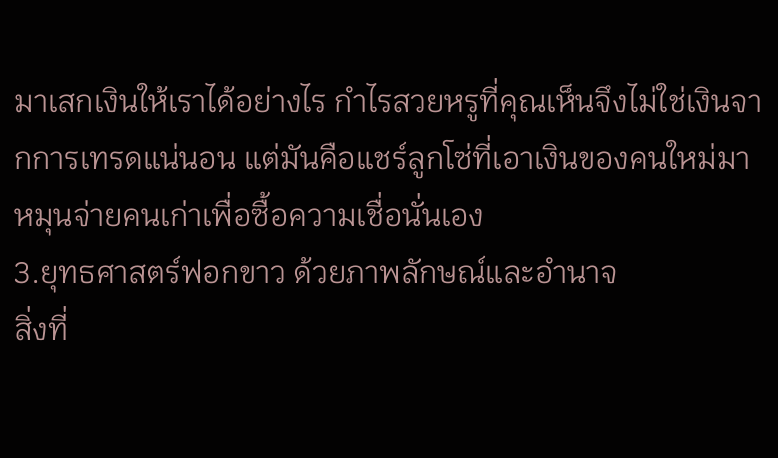มาเสกเงินให้เราได้อย่างไร กำไรสวยหรูที่คุณเห็นจึงไม่ใช่เงินจากการเทรดแน่นอน แต่มันคือแชร์ลูกโซ่ที่เอาเงินของคนใหม่มาหมุนจ่ายคนเก่าเพื่อซื้อความเชื่อนั่นเอง
3.ยุทธศาสตร์ฟอกขาว ด้วยภาพลักษณ์และอำนาจ
สิ่งที่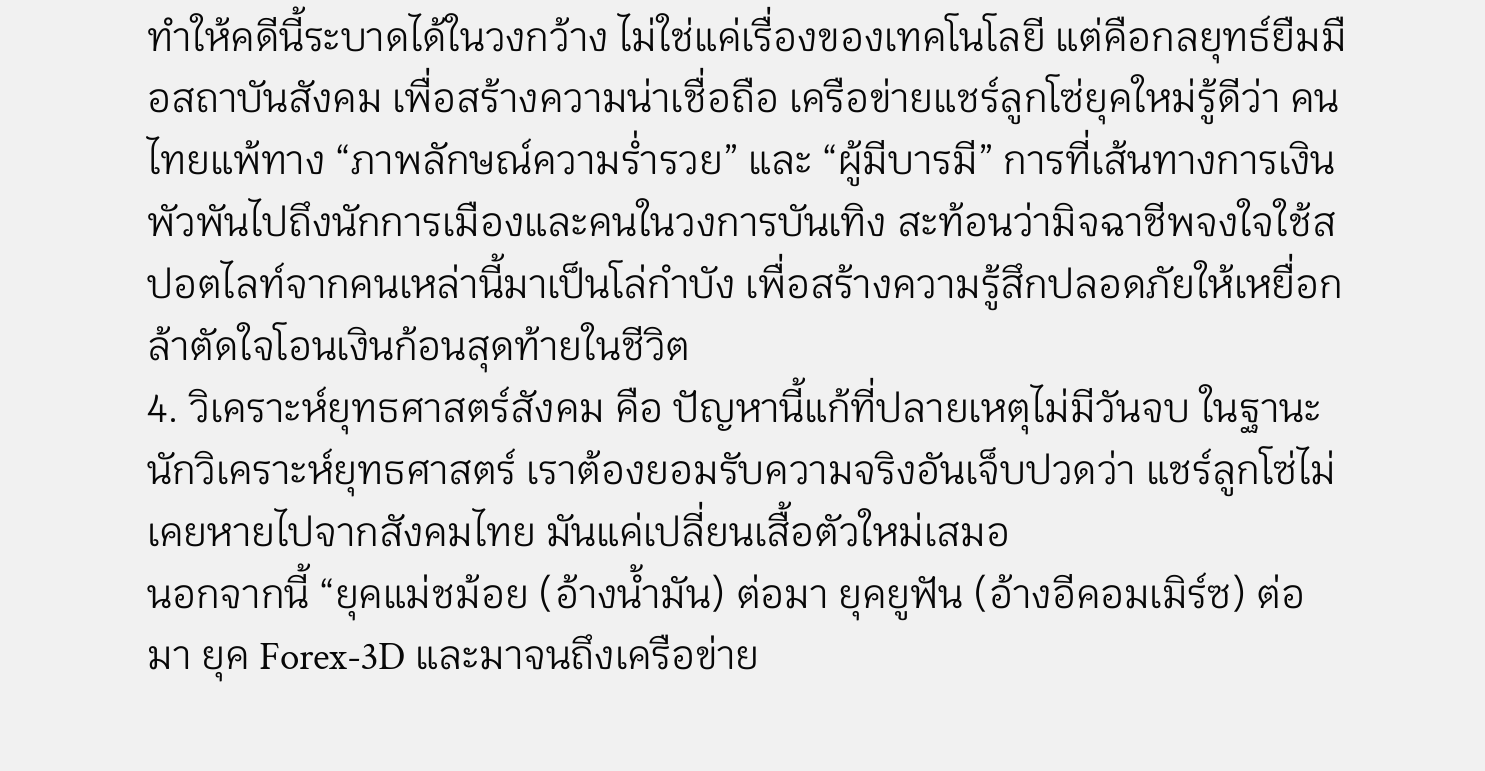ทำให้คดีนี้ระบาดได้ในวงกว้าง ไม่ใช่แค่เรื่องของเทคโนโลยี แต่คือกลยุทธ์ยืมมือสถาบันสังคม เพื่อสร้างความน่าเชื่อถือ เครือข่ายแชร์ลูกโซ่ยุคใหม่รู้ดีว่า คนไทยแพ้ทาง “ภาพลักษณ์ความร่ำรวย” และ “ผู้มีบารมี” การที่เส้นทางการเงินพัวพันไปถึงนักการเมืองและคนในวงการบันเทิง สะท้อนว่ามิจฉาชีพจงใจใช้สปอตไลท์จากคนเหล่านี้มาเป็นโล่กำบัง เพื่อสร้างความรู้สึกปลอดภัยให้เหยื่อกล้าตัดใจโอนเงินก้อนสุดท้ายในชีวิต
4. วิเคราะห์ยุทธศาสตร์สังคม คือ ปัญหานี้แก้ที่ปลายเหตุไม่มีวันจบ ในฐานะนักวิเคราะห์ยุทธศาสตร์ เราต้องยอมรับความจริงอันเจ็บปวดว่า แชร์ลูกโซ่ไม่เคยหายไปจากสังคมไทย มันแค่เปลี่ยนเสื้อตัวใหม่เสมอ
นอกจากนี้ “ยุคแม่ชม้อย (อ้างน้ำมัน) ต่อมา ยุคยูฟัน (อ้างอีคอมเมิร์ซ) ต่อมา ยุค Forex-3D และมาจนถึงเครือข่าย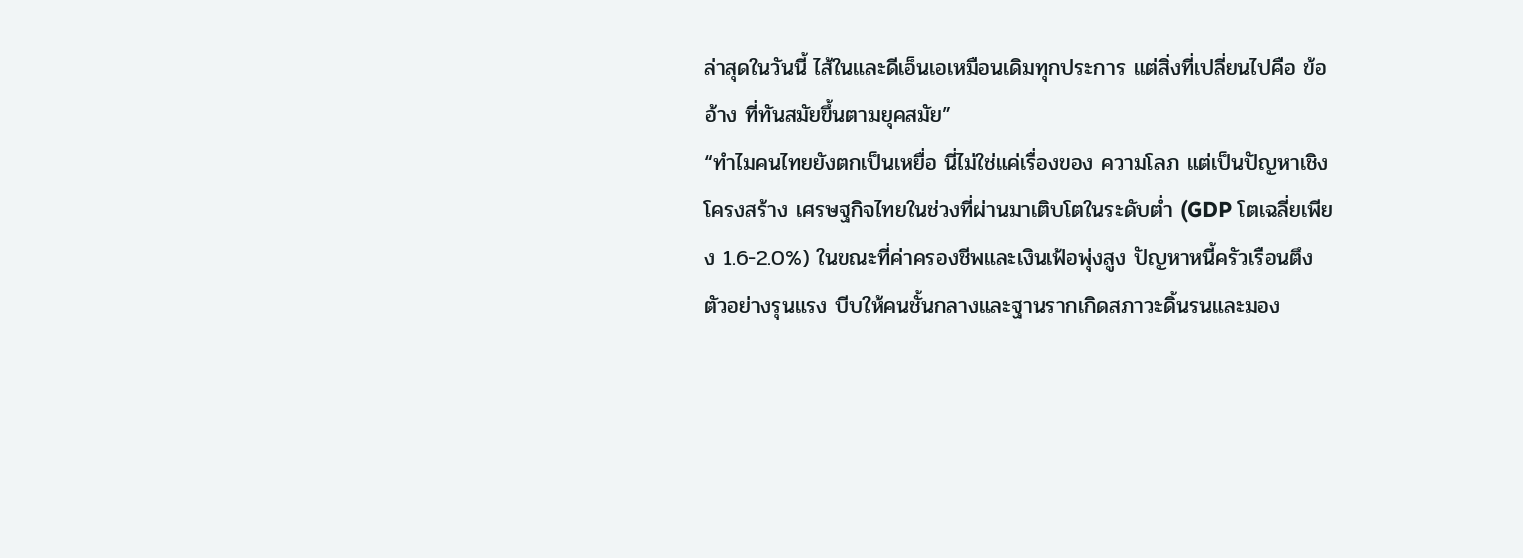ล่าสุดในวันนี้ ไส้ในและดีเอ็นเอเหมือนเดิมทุกประการ แต่สิ่งที่เปลี่ยนไปคือ ข้ออ้าง ที่ทันสมัยขึ้นตามยุคสมัย”
“ทำไมคนไทยยังตกเป็นเหยื่อ นี่ไม่ใช่แค่เรื่องของ ความโลภ แต่เป็นปัญหาเชิงโครงสร้าง เศรษฐกิจไทยในช่วงที่ผ่านมาเติบโตในระดับต่ำ (GDP โตเฉลี่ยเพียง 1.6-2.0%) ในขณะที่ค่าครองชีพและเงินเฟ้อพุ่งสูง ปัญหาหนี้ครัวเรือนตึงตัวอย่างรุนแรง บีบให้คนชั้นกลางและฐานรากเกิดสภาวะดิ้นรนและมอง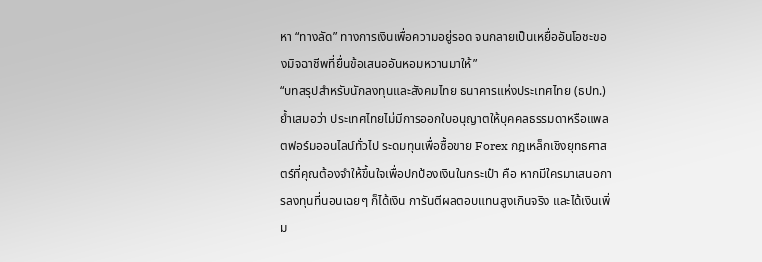หา “ทางลัด” ทางการเงินเพื่อความอยู่รอด จนกลายเป็นเหยื่ออันโอชะของมิจฉาชีพที่ยื่นข้อเสนออันหอมหวานมาให้”
“บทสรุปสำหรับนักลงทุนและสังคมไทย ธนาคารแห่งประเทศไทย (ธปท.) ย้ำเสมอว่า ประเทศไทยไม่มีการออกใบอนุญาตให้บุคคลธรรมดาหรือแพลตฟอร์มออนไลน์ทั่วไป ระดมทุนเพื่อซื้อขาย Forex กฎเหล็กเชิงยุทธศาสตร์ที่คุณต้องจำให้ขึ้นใจเพื่อปกป้องเงินในกระเป๋า คือ หากมีใครมาเสนอการลงทุนที่นอนเฉยๆ ก็ได้เงิน การันตีผลตอบแทนสูงเกินจริง และได้เงินเพิ่ม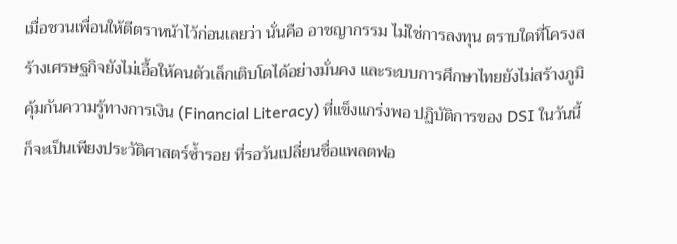เมื่อชวนเพื่อนให้ตีตราหน้าไว้ก่อนเลยว่า นั่นคือ อาชญากรรม ไม่ใช่การลงทุน ตราบใดที่โครงสร้างเศรษฐกิจยังไม่เอื้อให้คนตัวเล็กเติบโตได้อย่างมั่นคง และระบบการศึกษาไทยยังไม่สร้างภูมิคุ้มกันความรู้ทางการเงิน (Financial Literacy) ที่แข็งแกร่งพอ ปฏิบัติการของ DSI ในวันนี้ ก็จะเป็นเพียงประวัติศาสตร์ซ้ำรอย ที่รอวันเปลี่ยนชื่อแพลตฟอ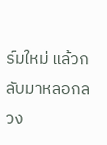ร์มใหม่ แล้วกลับมาหลอกลวง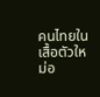คนไทยในเสื้อตัวใหม่อ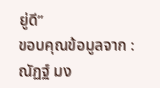ยู่ดี”
ขอบคุณข้อมูลจาก : ณัฏฐ์ มง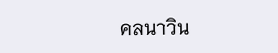คลนาวิน